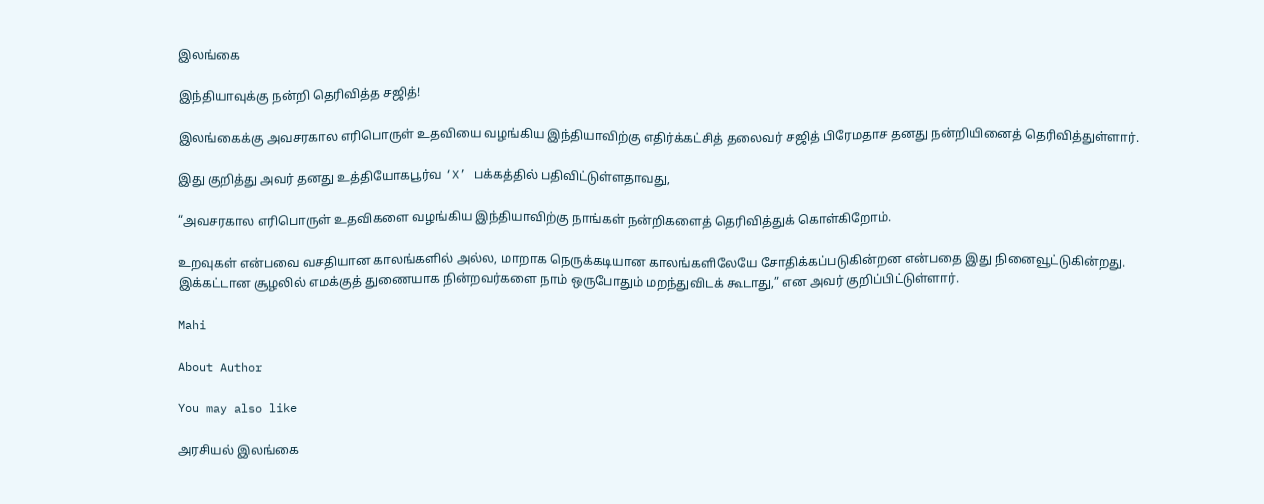இலங்கை

இந்தியாவுக்கு நன்றி தெரிவித்த சஜித்!

இலங்கைக்கு அவசரகால எரிபொருள் உதவியை வழங்கிய இந்தியாவிற்கு எதிர்க்கட்சித் தலைவர் சஜித் பிரேமதாச தனது நன்றியினைத் தெரிவித்துள்ளார்.

இது குறித்து அவர் தனது உத்தியோகபூர்வ ‘X’ பக்கத்தில் பதிவிட்டுள்ளதாவது,

“அவசரகால எரிபொருள் உதவிகளை வழங்கிய இந்தியாவிற்கு நாங்கள் நன்றிகளைத் தெரிவித்துக் கொள்கிறோம்.

உறவுகள் என்பவை வசதியான காலங்களில் அல்ல, மாறாக நெருக்கடியான காலங்களிலேயே சோதிக்கப்படுகின்றன என்பதை இது நினைவூட்டுகின்றது. இக்கட்டான சூழலில் எமக்குத் துணையாக நின்றவர்களை நாம் ஒருபோதும் மறந்துவிடக் கூடாது,” என அவர் குறிப்பிட்டுள்ளார்.

Mahi

About Author

You may also like

அரசியல் இலங்கை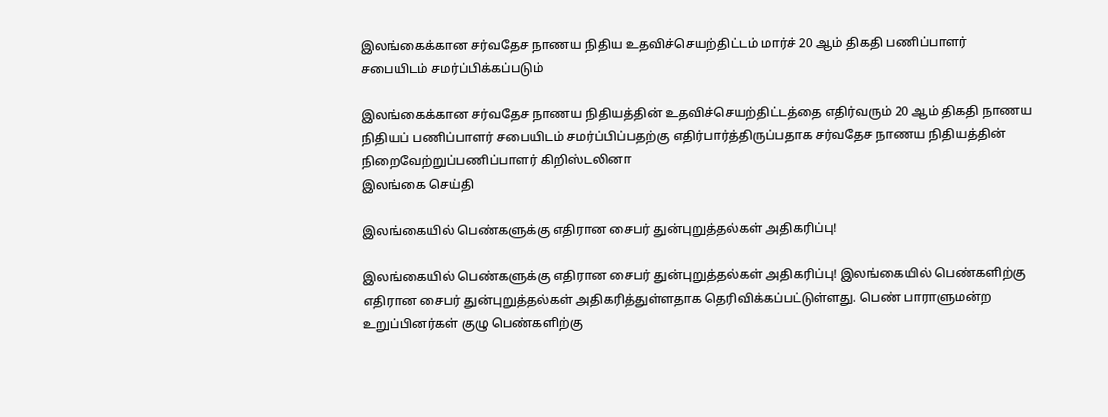இலங்கைக்கான சர்வதேச நாணய நிதிய உதவிச்செயற்திட்டம் மார்ச் 20 ஆம் திகதி பணிப்பாளர் சபையிடம் சமர்ப்பிக்கப்படும்

இலங்கைக்கான சர்வதேச நாணய நிதியத்தின் உதவிச்செயற்திட்டத்தை எதிர்வரும் 20 ஆம் திகதி நாணய நிதியப் பணிப்பாளர் சபையிடம் சமர்ப்பிப்பதற்கு எதிர்பார்த்திருப்பதாக சர்வதேச நாணய நிதியத்தின் நிறைவேற்றுப்பணிப்பாளர் கிறிஸ்டலினா
இலங்கை செய்தி

இலங்கையில் பெண்களுக்கு எதிரான சைபர் துன்புறுத்தல்கள் அதிகரிப்பு!

இலங்கையில் பெண்களுக்கு எதிரான சைபர் துன்புறுத்தல்கள் அதிகரிப்பு! இலங்கையில் பெண்களிற்கு எதிரான சைபர் துன்புறுத்தல்கள் அதிகரித்துள்ளதாக தெரிவிக்கப்பட்டுள்ளது. பெண் பாராளுமன்ற உறுப்பினர்கள் குழு பெண்களிற்கு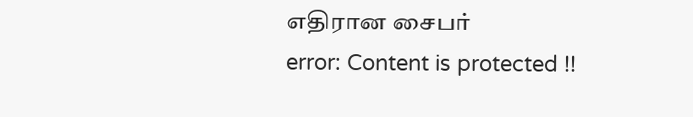எதிரான சைபர்
error: Content is protected !!